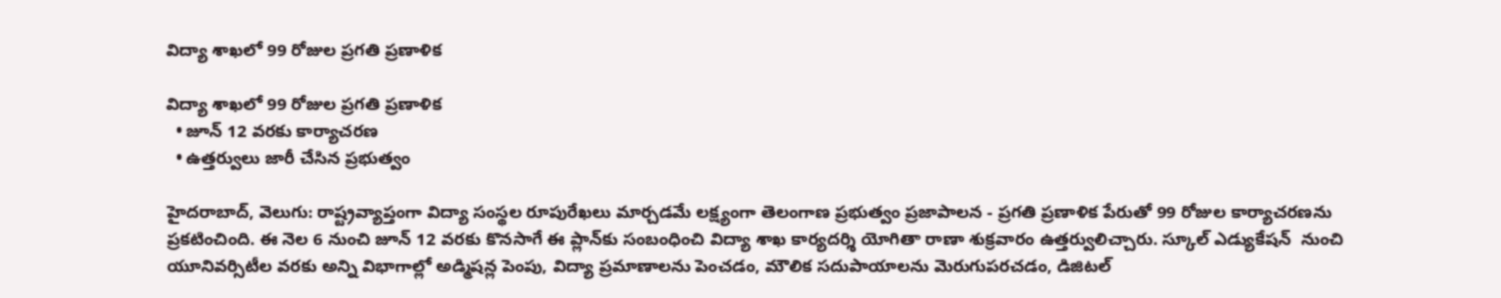విద్యా శాఖలో 99 రోజుల ప్రగతి ప్రణాళిక

విద్యా శాఖలో 99 రోజుల ప్రగతి ప్రణాళిక
  • జూన్ 12 వరకు కార్యాచరణ
  • ఉత్తర్వులు జారీ చేసిన ప్రభుత్వం

హైదరాబాద్, వెలుగు: రాష్ట్రవ్యాప్తంగా విద్యా సంస్థల రూపురేఖలు మార్చడమే లక్ష్యంగా తెలంగాణ ప్రభుత్వం ప్రజాపాలన - ప్రగతి ప్రణాళిక పేరుతో 99 రోజుల కార్యాచరణను ప్రకటించింది. ఈ నెల 6 నుంచి జూన్ 12 వరకు కొనసాగే ఈ ప్లాన్‌‌కు సంబంధించి విద్యా శాఖ కార్యదర్శి యోగితా రాణా శుక్రవారం ఉత్తర్వులిచ్చారు. స్కూల్ ఎడ్యుకేషన్  నుంచి యూనివర్సిటీల వరకు అన్ని విభాగాల్లో అడ్మిషన్ల పెంపు, విద్యా ప్రమాణాలను పెంచడం, మౌలిక సదుపాయాలను మెరుగుపరచడం, డిజిటల్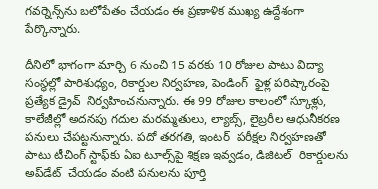గవర్నెన్స్‌‌ను బలోపేతం చేయడం ఈ ప్రణాళిక ముఖ్య ఉద్దేశంగా పేర్కొన్నారు.

దీనిలో భాగంగా మార్చి 6 నుంచి 15 వరకు 10 రోజుల పాటు విద్యా సంస్థల్లో పారిశుధ్యం, రికార్డుల నిర్వహణ, పెండింగ్  ఫైళ్ల పరిష్కారంపై ప్రత్యేక డ్రైవ్  నిర్వహించనున్నారు. ఈ 99 రోజుల కాలంలో స్కూళ్లు, కాలేజీల్లో అదనపు గదుల మరమ్మతులు, ల్యాబ్స్, లైబ్రరీల ఆధునీకరణ పనులు చేపట్టనున్నారు. పదో తరగతి, ఇంటర్  పరీక్షల నిర్వహణతో పాటు టీచింగ్ స్టాఫ్‌‌కు ఏఐ టూల్స్‌‌పై శిక్షణ ఇవ్వడం, డిజిటల్  రికార్డులను అప్‌‌డేట్  చేయడం వంటి పనులను పూర్తి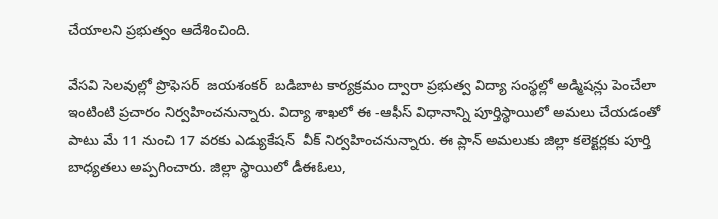చేయాలని ప్రభుత్వం ఆదేశించింది.

వేసవి సెలవుల్లో ప్రొఫెసర్  జయశంకర్  బడిబాట కార్యక్రమం ద్వారా ప్రభుత్వ విద్యా సంస్థల్లో అడ్మిషన్లు పెంచేలా ఇంటింటి ప్రచారం నిర్వహించనున్నారు. విద్యా శాఖలో ఈ -ఆఫీస్ విధానాన్ని పూర్తిస్థాయిలో అమలు చేయడంతో పాటు మే 11 నుంచి 17 వరకు ఎడ్యుకేషన్  వీక్ నిర్వహించనున్నారు. ఈ ప్లాన్ అమలుకు జిల్లా కలెక్టర్లకు పూర్తి బాధ్యతలు అప్పగించారు. జిల్లా స్థాయిలో డీఈఓలు,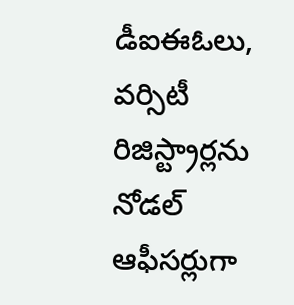డీఐఈఓలు, వర్సిటీ రిజిస్ట్రార్లను నోడల్  ఆఫీసర్లుగా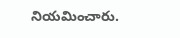నియమించారు.